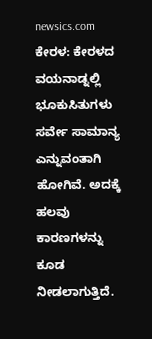newsics.com
ಕೇರಳ: ಕೇರಳದ ವಯನಾಡ್ನಲ್ಲಿ ಭೂಕುಸಿತುಗಳು ಸರ್ವೇ ಸಾಮಾನ್ಯ ಎನ್ನುವಂತಾಗಿ ಹೋಗಿವೆ. ಅದಕ್ಕೆ ಹಲವು ಕಾರಣಗಳನ್ನು ಕೂಡ ನೀಡಲಾಗುತ್ತಿದೆ.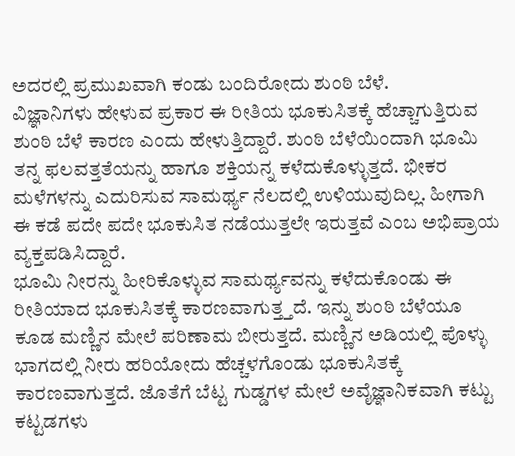ಅದರಲ್ಲಿ ಪ್ರಮುಖವಾಗಿ ಕಂಡು ಬಂದಿರೋದು ಶುಂಠಿ ಬೆಳೆ.
ವಿಜ್ಞಾನಿಗಳು ಹೇಳುವ ಪ್ರಕಾರ ಈ ರೀತಿಯ ಭೂಕುಸಿತಕ್ಕೆ ಹೆಚ್ಚಾಗುತ್ತಿರುವ ಶುಂಠಿ ಬೆಳೆ ಕಾರಣ ಎಂದು ಹೇಳುತ್ತಿದ್ದಾರೆ. ಶುಂಠಿ ಬೆಳೆಯಿಂದಾಗಿ ಭೂಮಿ ತನ್ನ ಫಲವತ್ತತೆಯನ್ನು ಹಾಗೂ ಶಕ್ತಿಯನ್ನ ಕಳೆದುಕೊಳ್ಳುತ್ತದೆ. ಭೀಕರ ಮಳೆಗಳನ್ನು ಎದುರಿಸುವ ಸಾಮರ್ಥ್ಯ ನೆಲದಲ್ಲಿ ಉಳಿಯುವುದಿಲ್ಲ. ಹೀಗಾಗಿ ಈ ಕಡೆ ಪದೇ ಪದೇ ಭೂಕುಸಿತ ನಡೆಯುತ್ತಲೇ ಇರುತ್ತವೆ ಎಂಬ ಅಭಿಪ್ರಾಯ ವ್ಯಕ್ತಪಡಿಸಿದ್ದಾರೆ.
ಭೂಮಿ ನೀರನ್ನು ಹೀರಿಕೊಳ್ಳುವ ಸಾಮರ್ಥ್ಯವನ್ನು ಕಳೆದುಕೊಂಡು ಈ ರೀತಿಯಾದ ಭೂಕುಸಿತಕ್ಕೆ ಕಾರಣವಾಗುತ್ತ್ತದೆ. ಇನ್ನು ಶುಂಠಿ ಬೆಳೆಯೂ ಕೂಡ ಮಣ್ಣಿನ ಮೇಲೆ ಪರಿಣಾಮ ಬೀರುತ್ತದೆ. ಮಣ್ಣಿನ ಅಡಿಯಲ್ಲಿ ಪೊಳ್ಳು ಭಾಗದಲ್ಲಿ ನೀರು ಹರಿಯೋದು ಹೆಚ್ಚಳಗೊಂಡು ಭೂಕುಸಿತಕ್ಕೆ ಕಾರಣವಾಗುತ್ತದೆ. ಜೊತೆಗೆ ಬೆಟ್ಟ ಗುಡ್ಡಗಳ ಮೇಲೆ ಅವೈಜ್ಞಾನಿಕವಾಗಿ ಕಟ್ಟು ಕಟ್ಟಡಗಳು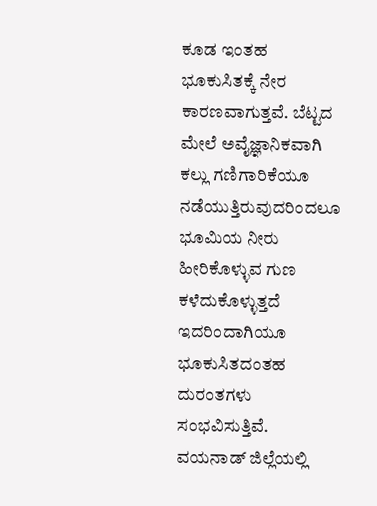ಕೂಡ ಇಂತಹ ಭೂಕುಸಿತಕ್ಕೆ ನೇರ ಕಾರಣವಾಗುತ್ತವೆ. ಬೆಟ್ಟದ ಮೇಲೆ ಅವೈಜ್ಞಾನಿಕವಾಗಿ ಕಲ್ಲು ಗಣಿಗಾರಿಕೆಯೂ ನಡೆಯುತ್ತಿರುವುದರಿಂದಲೂ ಭೂಮಿಯ ನೀರು ಹೀರಿಕೊಳ್ಳುವ ಗುಣ ಕಳೆದುಕೊಳ್ಳುತ್ತದೆ ಇದರಿಂದಾಗಿಯೂ ಭೂಕುಸಿತದಂತಹ ದುರಂತಗಳು ಸಂಭವಿಸುತ್ತಿವೆ.
ವಯನಾಡ್ ಜಿಲ್ಲೆಯಲ್ಲಿ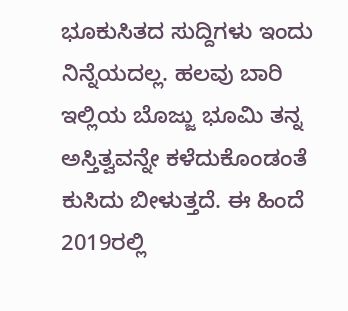ಭೂಕುಸಿತದ ಸುದ್ದಿಗಳು ಇಂದು ನಿನ್ನೆಯದಲ್ಲ. ಹಲವು ಬಾರಿ ಇಲ್ಲಿಯ ಬೊಜ್ಜು ಭೂಮಿ ತನ್ನ ಅಸ್ತಿತ್ವವನ್ನೇ ಕಳೆದುಕೊಂಡಂತೆ ಕುಸಿದು ಬೀಳುತ್ತದೆ. ಈ ಹಿಂದೆ 2019ರಲ್ಲಿ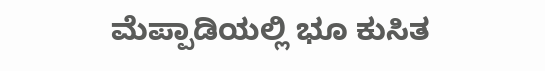ಮೆಪ್ಪಾಡಿಯಲ್ಲಿ ಭೂ ಕುಸಿತ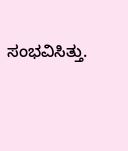ಸಂಭವಿಸಿತ್ತು.